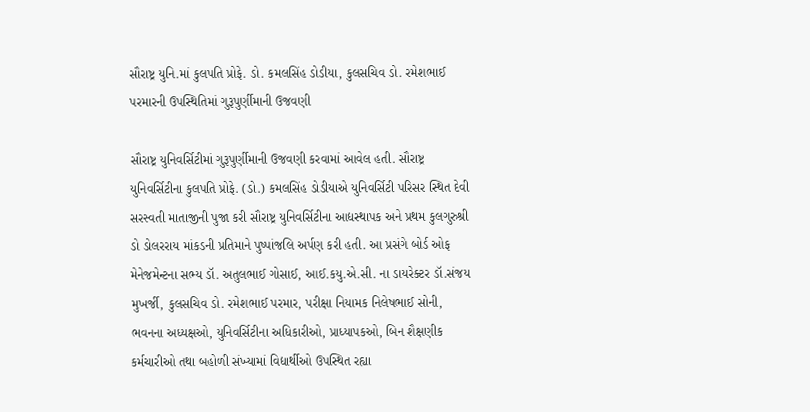સૌરાષ્ટ્ર યુનિ.માં કુલપતિ પ્રોફે. ડો. કમલસિંહ ડોડીયા, કુલસચિવ ડો. રમેશભાઈ પરમારની ઉપસ્થિતિમાં ગુરૂપુર્ણીમાની ઉજવણી

સૌરાષ્ટ્ર યુનિવર્સિટીમાં ગુરૂપુર્ણીમાની ઉજવણી કરવામાં આવેલ હતી. સૌરાષ્ટ્ર યુનિવર્સિટીના કુલપતિ પ્રોફે. (ડો.) કમલસિંહ ડોડીયાએ યુનિવર્સિટી પરિસર સ્થિત દેવી સરસ્વતી માતાજીની પુજા કરી સૌરાષ્ટ્ર યુનિવર્સિટીના આદ્યસ્થાપક અને પ્રથમ કુલગુરુશ્રી ડો ડોલરરાય માંકડની પ્રતિમાને પુષ્પાંજલિ અર્પણ કરી હતી. આ પ્રસંગે બોર્ડ ઓફ મેનેજમેન્ટના સભ્ય ડૉ. અતુલભાઈ ગોસાઈ, આઈ.કયુ.એ.સી. ના ડાયરેક્ટર ડૉ.સંજય મુખર્જી, કુલસચિવ ડો. રમેશભાઈ પરમાર, પરીક્ષા નિયામક નિલેષભાઈ સોની, ભવનના અધ્યક્ષઓ, યુનિવર્સિટીના અધિકારીઓ, પ્રાધ્યાપકઓ, બિન શૈક્ષણીક કર્મચારીઓ તથા બહોળી સંખ્યામાં વિદ્યાર્થીઓ ઉપસ્થિત રહ્યા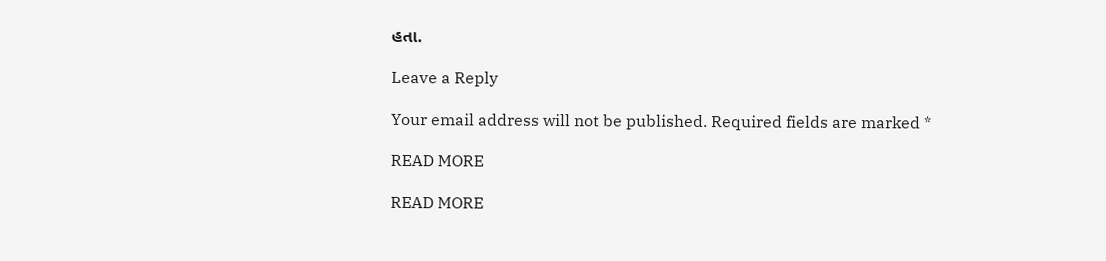હતા.

Leave a Reply

Your email address will not be published. Required fields are marked *

READ MORE

READ MORE